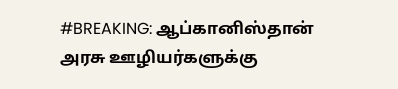#BREAKING: ஆப்கானிஸ்தான் அரசு ஊழியர்களுக்கு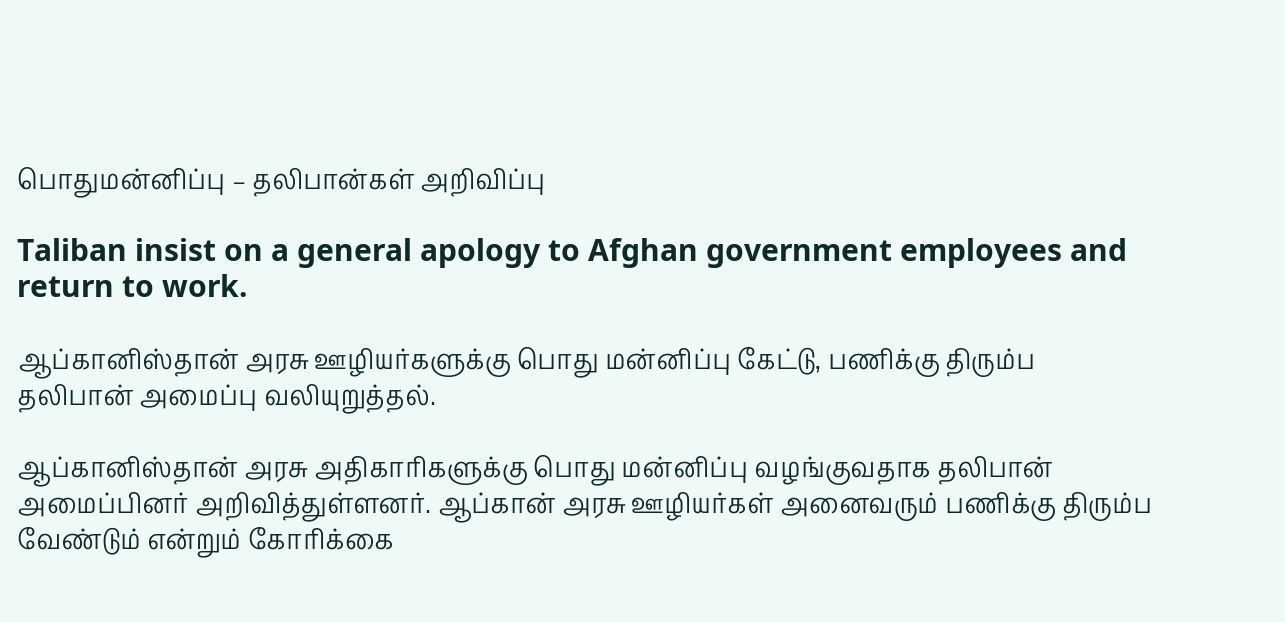பொதுமன்னிப்பு – தலிபான்கள் அறிவிப்பு

Taliban insist on a general apology to Afghan government employees and return to work.

ஆப்கானிஸ்தான் அரசு ஊழியர்களுக்கு பொது மன்னிப்பு கேட்டு, பணிக்கு திரும்ப தலிபான் அமைப்பு வலியுறுத்தல்.

ஆப்கானிஸ்தான் அரசு அதிகாரிகளுக்கு பொது மன்னிப்பு வழங்குவதாக தலிபான் அமைப்பினர் அறிவித்துள்ளனர். ஆப்கான் அரசு ஊழியர்கள் அனைவரும் பணிக்கு திரும்ப வேண்டும் என்றும் கோரிக்கை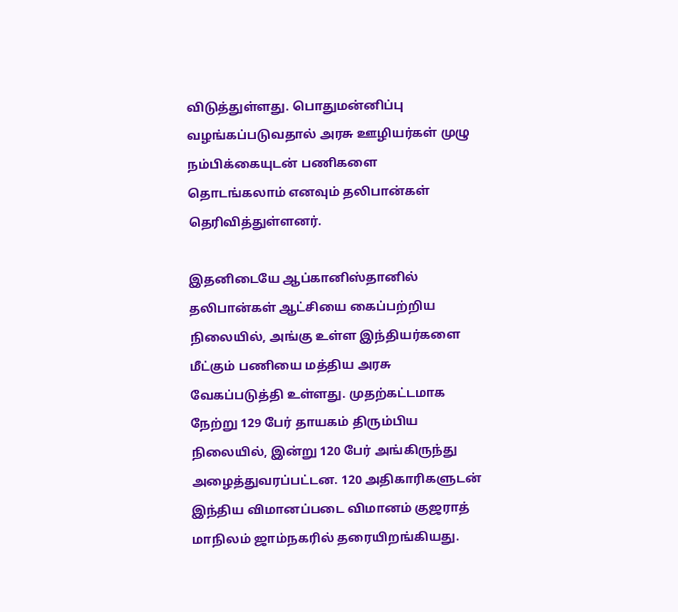விடுத்துள்ளது. பொதுமன்னிப்பு வழங்கப்படுவதால் அரசு ஊழியர்கள் முழு நம்பிக்கையுடன் பணிகளை தொடங்கலாம் எனவும் தலிபான்கள் தெரிவித்துள்ளனர்.

இதனிடையே ஆப்கானிஸ்தானில் தலிபான்கள் ஆட்சியை கைப்பற்றிய நிலையில், அங்கு உள்ள இந்தியர்களை மீட்கும் பணியை மத்திய அரசு வேகப்படுத்தி உள்ளது. முதற்கட்டமாக நேற்று 129 பேர் தாயகம் திரும்பிய நிலையில், இன்று 120 பேர் அங்கிருந்து அழைத்துவரப்பட்டன. 120 அதிகாரிகளுடன் இந்திய விமானப்படை விமானம் குஜராத் மாநிலம் ஜாம்நகரில் தரையிறங்கியது.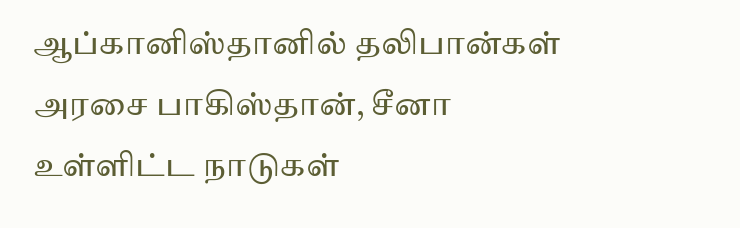ஆப்கானிஸ்தானில் தலிபான்கள் அரசை பாகிஸ்தான், சீனா உள்ளிட்ட நாடுகள்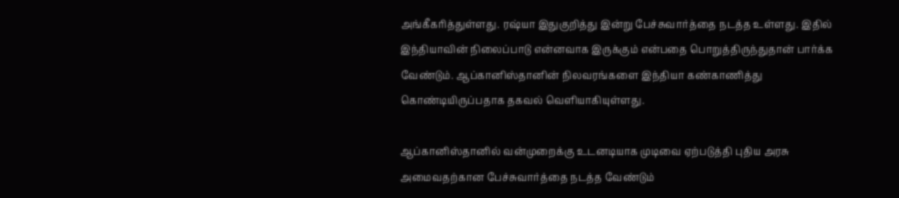அங்கீகரித்துள்ளது. ரஷ்யா இதுகுறித்து இன்று பேச்சுவார்த்தை நடத்த உள்ளது. இதில் இந்தியாவின் நிலைப்பாடு என்னவாக இருக்கும் என்பதை பொறுத்திருந்துதான் பார்க்க வேண்டும். ஆப்கானிஸ்தானின் நிலவரங்களை இந்தியா கண்காணித்து கொண்டியிருப்பதாக தகவல் வெளியாகியுள்ளது.

ஆப்கானிஸ்தானில் வன்முறைக்கு உடனடியாக முடிவை ஏற்படுத்தி புதிய அரசு அமைவதற்கான பேச்சுவார்த்தை நடத்த வேண்டும்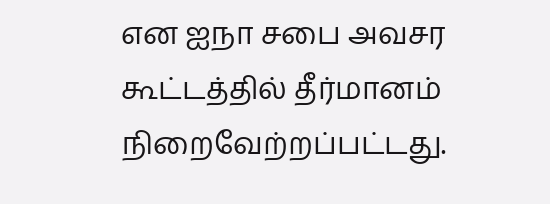என ஐநா சபை அவசர கூட்டத்தில் தீர்மானம் நிறைவேற்றப்பட்டது.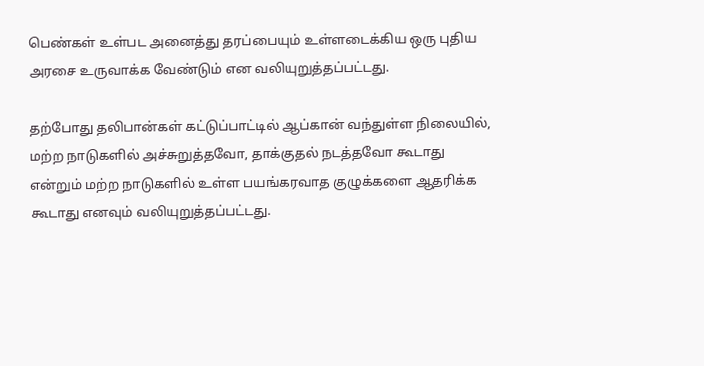பெண்கள் உள்பட அனைத்து தரப்பையும் உள்ளடைக்கிய ஒரு புதிய அரசை உருவாக்க வேண்டும் என வலியுறுத்தப்பட்டது.

தற்போது தலிபான்கள் கட்டுப்பாட்டில் ஆப்கான் வந்துள்ள நிலையில், மற்ற நாடுகளில் அச்சுறுத்தவோ, தாக்குதல் நடத்தவோ கூடாது என்றும் மற்ற நாடுகளில் உள்ள பயங்கரவாத குழுக்களை ஆதரிக்க கூடாது எனவும் வலியுறுத்தப்பட்டது.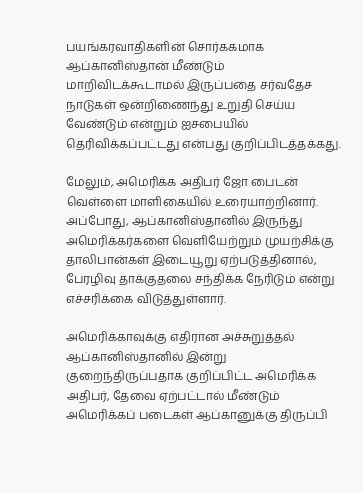பயங்கரவாதிகளின் சொர்ககமாக ஆப்கானிஸ்தான் மீண்டும் மாறிவிடக்கூடாமல் இருப்பதை சர்வதேச நாடுகள் ஒன்றிணைந்து உறுதி செய்ய வேண்டும் என்றும் ஐசபையில் தெரிவிக்கப்பட்டது என்பது குறிப்பிடத்தக்கது.

மேலும், அமெரிக்க அதிபர் ஜோ பைடன் வெள்ளை மாளிகையில் உரையாற்றினார். அப்போது, ஆப்கானிஸ்தானில் இருந்து அமெரிக்கர்களை வெளியேற்றும் முயற்சிக்கு தாலிபான்கள் இடையூறு ஏற்படுத்தினால், பேரழிவு தாக்குதலை சந்திக்க நேரிடும் என்று எச்சரிக்கை விடுத்துள்ளார்.

அமெரிக்காவுக்கு எதிரான அச்சுறுத்தல் ஆப்கானிஸ்தானில் இன்று குறைந்திருப்பதாக குறிப்பிட்ட அமெரிக்க அதிபர், தேவை ஏற்பட்டால் மீண்டும் அமெரிக்கப் படைகள் ஆப்கானுக்கு திருப்பி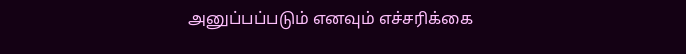அனுப்பப்படும் எனவும் எச்சரிக்கை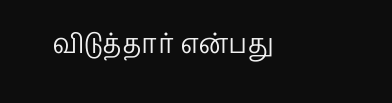விடுத்தார் என்பது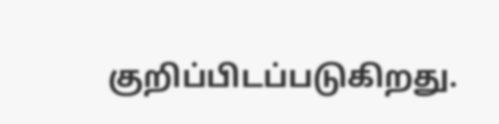குறிப்பிடப்படுகிறது.